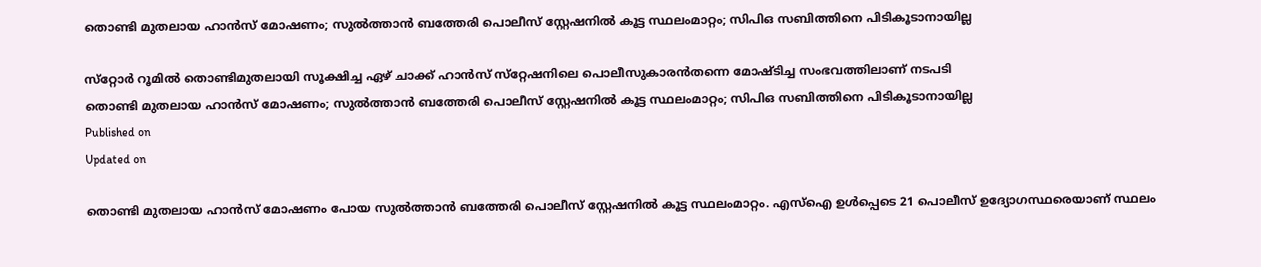തൊണ്ടി മുതലായ ഹാന്‍സ് മോഷണം; സുൽത്താൻ ബത്തേരി പൊലീസ് സ്റ്റേഷനിൽ കൂട്ട സ്ഥലംമാറ്റം; സിപിഒ സബിത്തിനെ പിടികൂടാനായില്ല

സ്‌റ്റോർ റൂമിൽ തൊണ്ടിമുതലായി സൂക്ഷിച്ച ഏഴ് ചാക്ക് ഹാൻസ് സ്‌റ്റേഷനിലെ പൊലീസുകാരൻതന്നെ മോഷ്ടിച്ച സംഭവത്തിലാണ് നടപടി
തൊണ്ടി മുതലായ ഹാന്‍സ് മോഷണം; സുൽത്താൻ ബത്തേരി പൊലീസ് സ്റ്റേഷനിൽ കൂട്ട സ്ഥലംമാറ്റം; സിപിഒ സബിത്തിനെ പിടികൂടാനായില്ല
Published on
Updated on

തൊണ്ടി മുതലായ ഹാന്‍സ് മോഷണം പോയ സുല്‍ത്താന്‍ ബത്തേരി പൊലീസ് സ്റ്റേഷനില്‍ കൂട്ട സ്ഥലംമാറ്റം. എസ്ഐ ഉള്‍പ്പെടെ 21 പൊലീസ് ഉദ്യോഗസ്ഥരെയാണ് സ്ഥലം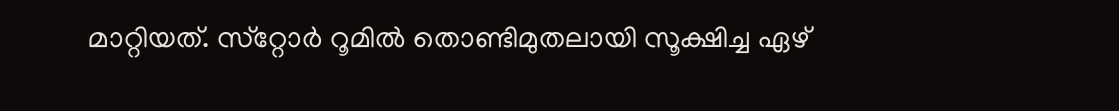മാറ്റിയത്. സ്‌റ്റോർ റൂമിൽ തൊണ്ടിമുതലായി സൂക്ഷിച്ച ഏഴ്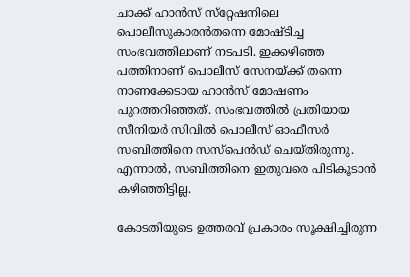ചാക്ക് ഹാൻസ് സ്‌റ്റേഷനിലെ പൊലീസുകാരൻതന്നെ മോഷ്ടിച്ച സംഭവത്തിലാണ് നടപടി. ഇക്കഴിഞ്ഞ പത്തിനാണ് പൊലീസ് സേനയ്ക്ക് തന്നെ നാണക്കേടായ ഹാൻസ് മോഷണം പുറത്തറിഞ്ഞത്. സംഭവത്തിൽ പ്രതിയായ സീനിയർ സിവിൽ പൊലീസ് ഓഫീസർ സബിത്തിനെ സസ്പെന്‍ഡ് ചെയ്തിരുന്നു. എന്നാല്‍, സബിത്തിനെ ഇതുവരെ പിടികൂടാൻ കഴിഞ്ഞിട്ടില്ല.

കോടതിയുടെ ഉത്തരവ് പ്രകാരം സൂക്ഷിച്ചിരുന്ന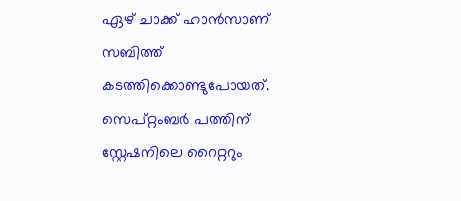ഏഴ് ചാക്ക് ഹാന്‍സാണ് സബിത്ത് കടത്തിക്കൊണ്ടുപോയത്. സെപ്റ്റംബർ പത്തിന് സ്റ്റേഷനിലെ റൈറ്ററും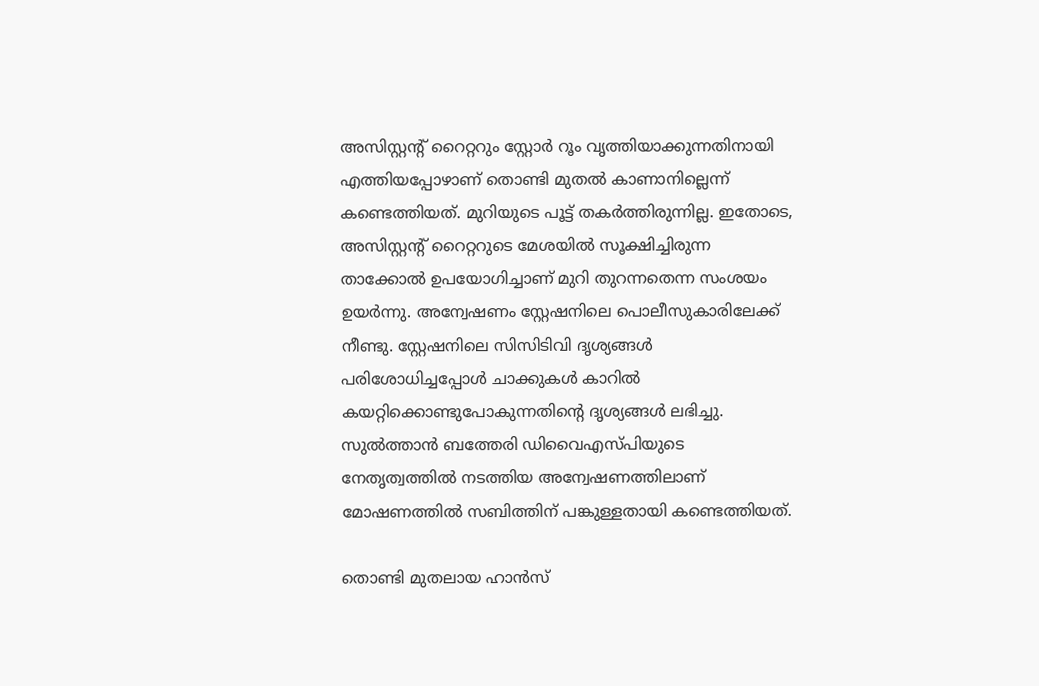അസിസ്റ്റന്റ് റൈറ്ററും സ്റ്റോർ റൂം വൃത്തിയാക്കുന്നതിനായി എത്തിയപ്പോഴാണ് തൊണ്ടി മുതല്‍ കാണാനില്ലെന്ന് കണ്ടെത്തിയത്. മുറിയുടെ പൂട്ട് തകർത്തിരുന്നില്ല. ഇതോടെ, അസിസ്റ്റന്റ് റൈറ്ററുടെ മേശയിൽ സൂക്ഷിച്ചിരുന്ന താക്കോൽ ഉപയോഗിച്ചാണ് മുറി തുറന്നതെന്ന സംശയം ഉയർന്നു. അന്വേഷണം സ്റ്റേഷനിലെ പൊലീസുകാരിലേക്ക് നീണ്ടു. സ്റ്റേഷനിലെ സിസിടിവി ദൃശ്യങ്ങൾ പരിശോധിച്ചപ്പോൾ ചാക്കുകൾ കാറിൽ കയറ്റിക്കൊണ്ടുപോകുന്നതിന്റെ ദൃശ്യങ്ങൾ ലഭിച്ചു. സുൽത്താൻ ബത്തേരി ഡിവൈഎസ്‌പിയുടെ നേതൃത്വത്തിൽ നടത്തിയ അന്വേഷണത്തിലാണ് മോഷണത്തില്‍ സബിത്തിന് പങ്കുള്ളതായി കണ്ടെത്തിയത്.

തൊണ്ടി മുതലായ ഹാന്‍സ്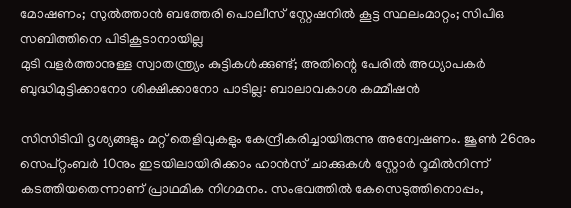മോഷണം; സുൽത്താൻ ബത്തേരി പൊലീസ് സ്റ്റേഷനിൽ കൂട്ട സ്ഥലംമാറ്റം; സിപിഒ സബിത്തിനെ പിടികൂടാനായില്ല
മുടി വളർത്താനുള്ള സ്വാതന്ത്ര്യം കുട്ടികള്‍ക്കുണ്ട്; അതിന്റെ പേരില്‍ അധ്യാപകര്‍ ബുദ്ധിമുട്ടിക്കാനോ ശിക്ഷിക്കാനോ പാടില്ല: ബാലാവകാശ കമ്മീഷൻ

സിസിടിവി ദൃശ്യങ്ങളും മറ്റ് തെളിവുകളും കേന്ദ്രീകരിച്ചായിരുന്നു അന്വേഷണം. ജൂൺ 26നും സെപ്റ്റംബർ 10നും ഇടയിലായിരിക്കാം ഹാന്‍സ് ചാക്കുകള്‍ സ്റ്റോര്‍ റൂമില്‍നിന്ന് കടത്തിയതെന്നാണ് പ്രാഥമിക നിഗമനം. സംഭവത്തില്‍ കേസെടുത്തിനൊപ്പം,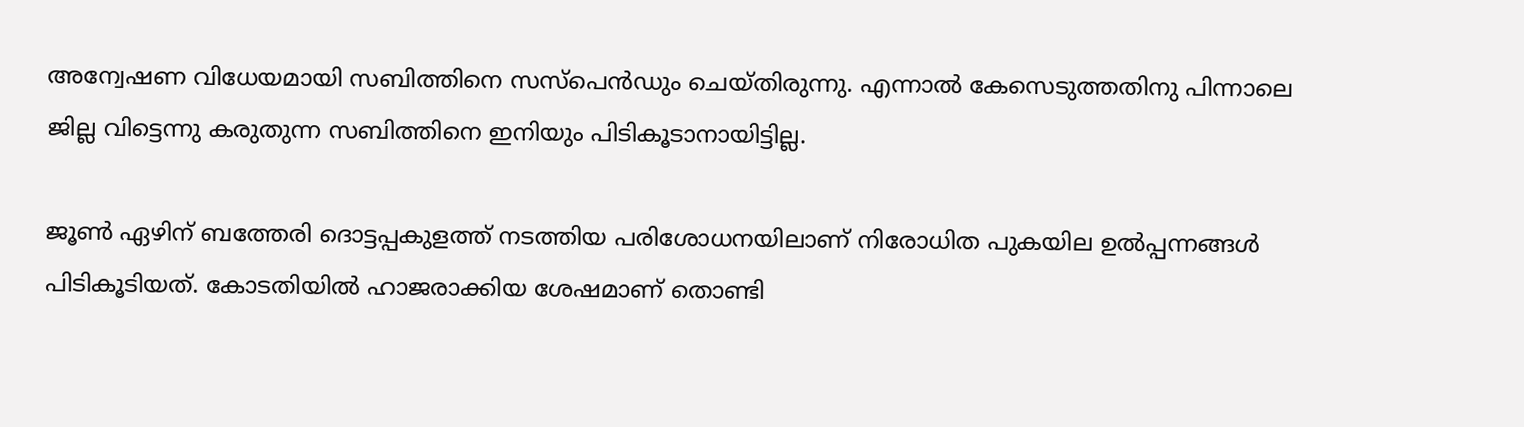അന്വേഷണ വിധേയമായി സബിത്തിനെ സസ്പെന്‍ഡും ചെയ്തിരുന്നു. എന്നാല്‍ കേസെടുത്തതിനു പിന്നാലെ ജില്ല വിട്ടെന്നു കരുതുന്ന സബിത്തിനെ ഇനിയും പിടികൂടാനായിട്ടില്ല.

ജൂൺ ഏഴിന് ബത്തേരി ദൊട്ടപ്പകുളത്ത് നടത്തിയ പരിശോധനയിലാണ് നിരോധിത പുകയില ഉൽപ്പന്നങ്ങൾ പിടികൂടിയത്. കോടതിയിൽ ഹാജരാക്കിയ ശേഷമാണ് തൊണ്ടി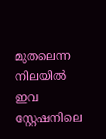മുതലെന്ന നിലയില്‍ ഇവ സ്റ്റേഷനിലെ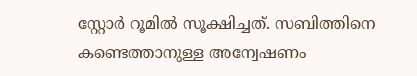സ്റ്റോർ റൂമിൽ സൂക്ഷിച്ചത്. സബിത്തിനെ കണ്ടെത്താനുള്ള അന്വേഷണം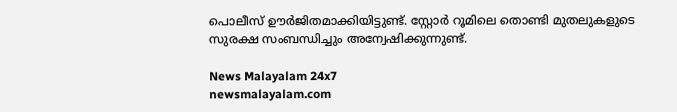പൊലീസ് ഊര്‍ജിതമാക്കിയിട്ടുണ്ട്. സ്റ്റോര്‍ റൂമിലെ തൊണ്ടി മുതലുകളുടെ സുരക്ഷ സംബന്ധിച്ചും അന്വേഷിക്കുന്നുണ്ട്.

News Malayalam 24x7
newsmalayalam.com